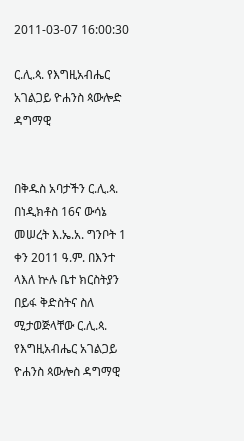2011-03-07 16:00:30

ር.ሊ.ጳ. የእግዚአብሔር አገልጋይ ዮሐንስ ጳውሎድ ዳግማዊ


በቅዱስ አባታችን ር.ሊ.ጳ. በነዲክቶስ 16ና ውሳኔ መሠረት እ.ኤ.አ. ግንቦት 1 ቀን 2011 ዓ.ም. በእንተ ላእለ ኵሉ ቤተ ክርስትያን በይፋ ቅድስትና ስለ ሚታወጅላቸው ር.ሊ.ጳ. የእግዚአብሔር አገልጋይ ዮሐንስ ጳውሎስ ዳግማዊ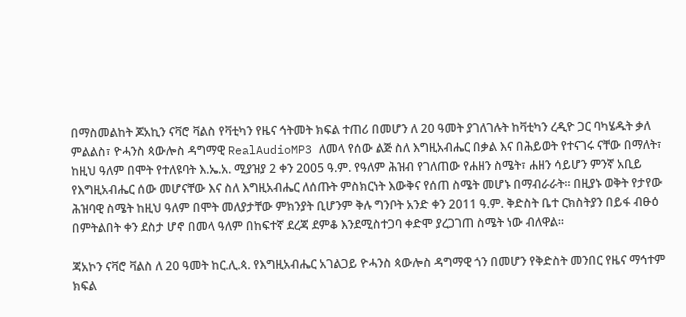በማስመልከት ጆአኪን ናቫሮ ቫልስ የቫቲካን የዜና ኅትመት ክፍል ተጠሪ በመሆን ለ 20 ዓመት ያገለገሉት ከቫቲካን ረዲዮ ጋር ባካሄዱት ቃለ ምልልስ፣ ዮሓንስ ጳውሎስ ዳግማዊ RealAudioMP3 ለመላ የሰው ልጅ ስለ እግዚአብሔር በቃል እና በሕይወት የተናገሩ ናቸው በማለት፣ ከዚህ ዓለም በሞት የተለዩባት እ.ኤ.አ. ሚያዝያ 2 ቀን 2005 ዓ.ም. የዓለም ሕዝብ የገለጠው የሐዘን ስሜት፣ ሐዘን ሳይሆን ምንኛ አቢይ የእግዚአብሔር ሰው መሆናቸው እና ስለ እግዚአብሔር ለሰጡት ምስክርነት እውቅና የሰጠ ስሜት መሆኑ በማብራራት። በዚያኑ ወቅት የታየው ሕዝባዊ ስሜት ከዚህ ዓለም በሞት መለያታቸው ምክንያት ቢሆንም ቅሉ ግንቦት አንድ ቀን 2011 ዓ.ም. ቅድስት ቤተ ርክስትያን በይፋ ብፁዕ በምትልበት ቀን ደስታ ሆኖ በመላ ዓለም በከፍተኛ ደረጃ ደምቆ እንደሚስተጋባ ቀድሞ ያረጋገጠ ስሜት ነው ብለዋል።

ጃአኮን ናቫሮ ቫልስ ለ 20 ዓመት ከር.ሊ.ጳ. የእግዚአብሔር አገልጋይ ዮሓንስ ጳውሎስ ዳግማዊ ጎን በመሆን የቅድስት መንበር የዜና ማኅተም ክፍል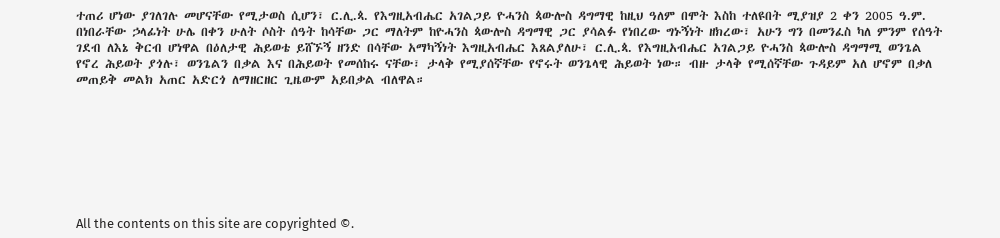ተጠሪ ሆነው ያገለገሉ መሆናቸው የሚታወስ ሲሆን፣ ር.ሊ.ጳ. የእግዚአብሔር አገልጋይ ዮሓንስ ጳውሎስ ዳግማዊ ከዚህ ዓለም በሞት እስከ ተለዩበት ሚያዝያ 2 ቀን 2005 ዓ.ም. በነበራቸው ኃላፊነት ሁሌ በቀን ሁለት ሶስት ሰዓት ከሳቸው ጋር ማለትም ከዮሓንስ ጳውሎስ ዳግማዊ ጋር ያሳልፉ የነበረው ግኑኝነት ዘክረው፣ አሁን ግን በመንፈስ ካለ ምንም የሰዓት ገደብ ለእኔ ቅርብ ሆነዋል በዕለታዊ ሕይወቴ ይሸኙኝ ዘንድ በሳቸው አማካኝነት እግዚአብሔር እጸልያለሁ፣ ር.ሊ.ጳ. የእግዚአብሔር አገልጋይ ዮሓንስ ጳውሎስ ዳግማሚ ወንጌል የኖረ ሕይወት ያጎሉ፣ ወንጌልን በቃል እና በሕይወት የመሰከሩ ናቸው፣ ታላቅ የሚያሰኛቸው የኖሩት ወንጌላዊ ሕይወት ነው። ብዙ ታላቅ የሚሰኛቸው ጉዳይም አለ ሆኖም በቃለ መጠይቅ መልክ አጠር አድርጎ ለማዘርዘር ጊዜውም አይበቃል ብለዋል።








All the contents on this site are copyrighted ©.